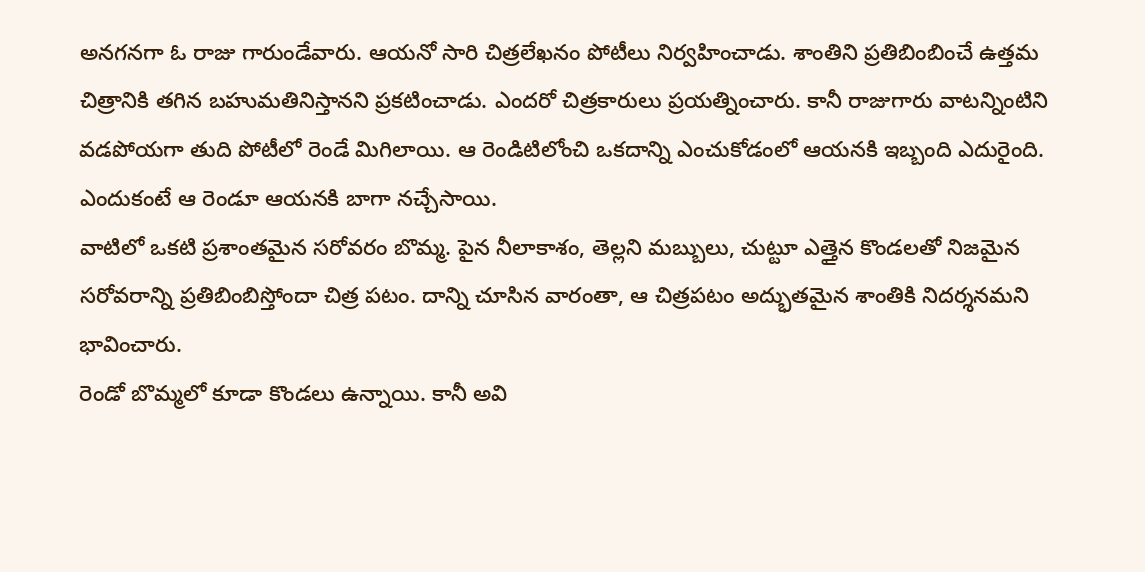అనగనగా ఓ రాజు గారుండేవారు. ఆయనో సారి చిత్రలేఖనం పోటీలు నిర్వహించాడు. శాంతిని ప్రతిబింబించే ఉత్తమ చిత్రానికి తగిన బహుమతినిస్తానని ప్రకటించాడు. ఎందరో చిత్రకారులు ప్రయత్నించారు. కానీ రాజుగారు వాటన్నింటిని వడపోయగా తుది పోటీలో రెండే మిగిలాయి. ఆ రెండిటిలోంచి ఒకదాన్ని ఎంచుకోడంలో ఆయనకి ఇబ్బంది ఎదురైంది. ఎందుకంటే ఆ రెండూ ఆయనకి బాగా నచ్చేసాయి.
వాటిలో ఒకటి ప్రశాంతమైన సరోవరం బొమ్మ. పైన నీలాకాశం, తెల్లని మబ్బులు, చుట్టూ ఎత్తైన కొండలతో నిజమైన సరోవరాన్ని ప్రతిబింబిస్తోందా చిత్ర పటం. దాన్ని చూసిన వారంతా, ఆ చిత్రపటం అద్భుతమైన శాంతికి నిదర్శనమని భావించారు.
రెండో బొమ్మలో కూడా కొండలు ఉన్నాయి. కానీ అవి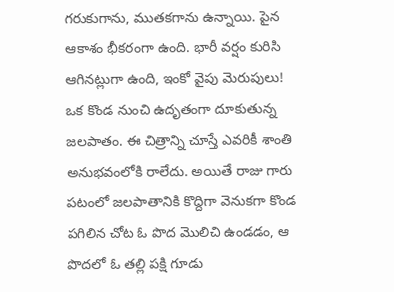గరుకుగాను, ముతకగాను ఉన్నాయి. పైన ఆకాశం భీకరంగా ఉంది. భారీ వర్షం కురిసి ఆగినట్లుగా ఉంది, ఇంకో వైపు మెరుపులు! ఒక కొండ నుంచి ఉదృతంగా దూకుతున్న జలపాతం. ఈ చిత్రాన్ని చూస్తే ఎవరికీ శాంతి అనుభవంలోకి రాలేదు. అయితే రాజు గారు పటంలో జలపాతానికి కొద్దిగా వెనుకగా కొండ పగిలిన చోట ఓ పొద మొలిచి ఉండడం, ఆ పొదలో ఓ తల్లి పక్షి గూడు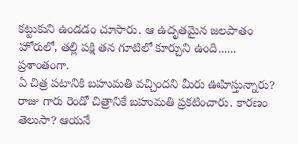కట్టుకుని ఉండడం చూసారు. ఆ ఉదృతమైన జలపాతం హోరులో, తల్లి పక్షి తన గూటిలో కూర్చుని ఉంది...... ప్రశాంతంగా.
ఏ చిత్ర పటానికి బహుమతి వచ్చిందని మీరు ఊహిస్తున్నారు?
రాజు గారు రెండో చిత్రానికే బహుమతి ప్రకటించారు. కారణం తెలుసా? ఆయనే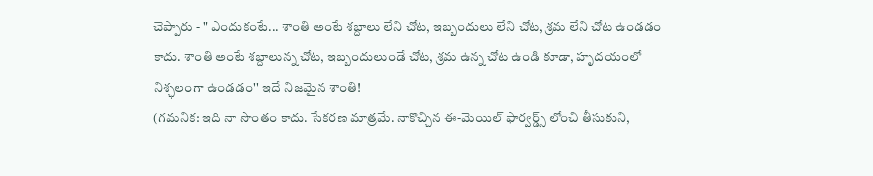చెప్పారు - " ఎందుకంటే... శాంతి అంటే శబ్దాలు లేని చోట, ఇబ్బందులు లేని చోట, శ్రమ లేని చోట ఉండడం కాదు. శాంతి అంటే శబ్దాలున్న చోట, ఇబ్బందులుండే చోట, శ్రమ ఉన్న చోట ఉండి కూడా, హృదయంలో నిశ్ఛలంగా ఉండడం'' ఇదే నిజమైన శాంతి!
(గమనిక: ఇది నా సొంతం కాదు. సేకరణ మాత్రమే. నాకొచ్చిన ఈ-మెయిల్ ఫార్వర్డ్స్ లోంచి తీసుకుని,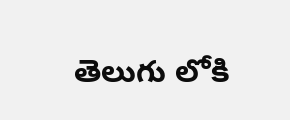తెలుగు లోకి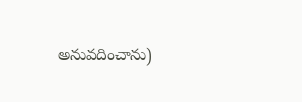అనువదించాను)